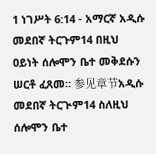1 ነገሥት 6:14 - አማርኛ አዲሱ መደበኛ ትርጉም14 በዚህ ዐይነት ሰሎሞን ቤተ መቅደሱን ሠርቶ ፈጸመ። 参见章节አዲሱ መደበኛ ትርጒም14 ስለዚህ ሰሎሞን ቤተ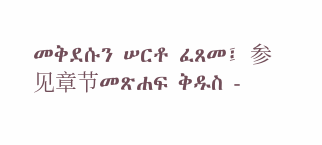መቅደሱን ሠርቶ ፈጸመ፤ 参见章节መጽሐፍ ቅዱስ -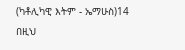(ካቶሊካዊ እትም - ኤማሁስ)14 በዚህ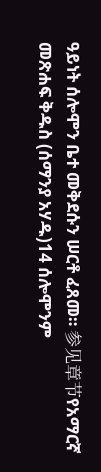ዓይነት ሰሎሞን ቤተ መቅደሱን ሠርቶ ፈጸመ። 参见章节የአማርኛ መጽሐፍ ቅዱስ (ሰማንያ አሃዱ)14 ሰሎሞንም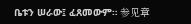ቤቱን ሠራው፤ ፈጸመውም። 参见章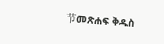节መጽሐፍ ቅዱስ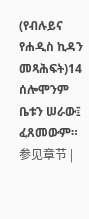(የብሉይና የሐዲስ ኪዳን መጻሕፍት)14 ሰሎሞንም ቤቱን ሠራው፤ ፈጸመውም። 参见章节 |